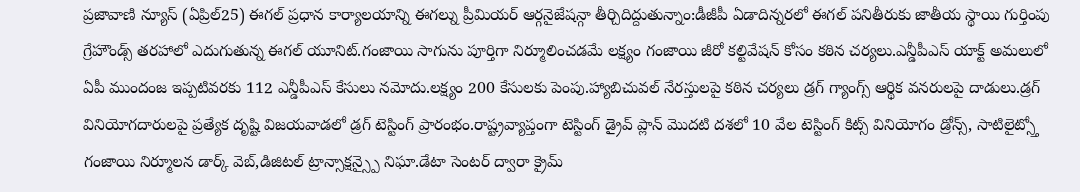ప్రజావాణి న్యూస్ (ఏప్రిల్25) ఈగల్ ప్రధాన కార్యాలయాన్ని ఈగల్ను ప్రీమియర్ ఆర్గనైజేషన్గా తీర్చిదిద్దుతున్నాం:డీజీపీ ఏడాదిన్నరలో ఈగల్ పనితీరుకు జాతీయ స్థాయి గుర్తింపు గ్రేహౌండ్స్ తరహాలో ఎదుగుతున్న ఈగల్ యూనిట్.గంజాయి సాగును పూర్తిగా నిర్మూలించడమే లక్ష్యం గంజాయి జీరో కల్టివేషన్ కోసం కఠిన చర్యలు.ఎన్డీపీఎస్ యాక్ట్ అమలులో ఏపీ ముందంజ ఇప్పటివరకు 112 ఎన్డీపీఎస్ కేసులు నమోదు.లక్ష్యం 200 కేసులకు పెంపు.హ్యాబిచువల్ నేరస్తులపై కఠిన చర్యలు డ్రగ్ గ్యాంగ్స్ ఆర్థిక వనరులపై దాడులు.డ్రగ్ వినియోగదారులపై ప్రత్యేక దృష్టి విజయవాడలో డ్రగ్ టెస్టింగ్ ప్రారంభం.రాష్ట్రవ్యాప్తంగా టెస్టింగ్ డ్రైవ్ ప్లాన్ మొదటి దశలో 10 వేల టెస్టింగ్ కిట్స్ వినియోగం డ్రోన్స్, సాటిలైట్స్తో గంజాయి నిర్మూలన డార్క్ వెబ్,డిజిటల్ ట్రాన్సాక్షన్స్పై నిఘా.డేటా సెంటర్ ద్వారా క్రైమ్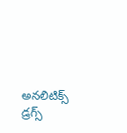అనలిటిక్స్ డ్రగ్స్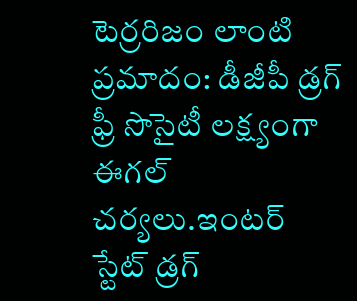టెర్రరిజం లాంటి ప్రమాదం: డీజీపీ డ్రగ్ ఫ్రీ సొసైటీ లక్ష్యంగా ఈగల్ చర్యలు.ఇంటర్ స్టేట్ డ్రగ్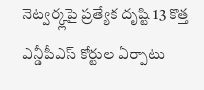నెట్వర్క్లపై ప్రత్యేక దృష్టి 13 కొత్త ఎన్డీపీఎస్ కోర్టుల ఏర్పాటు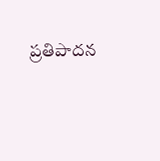ప్రతిపాదన